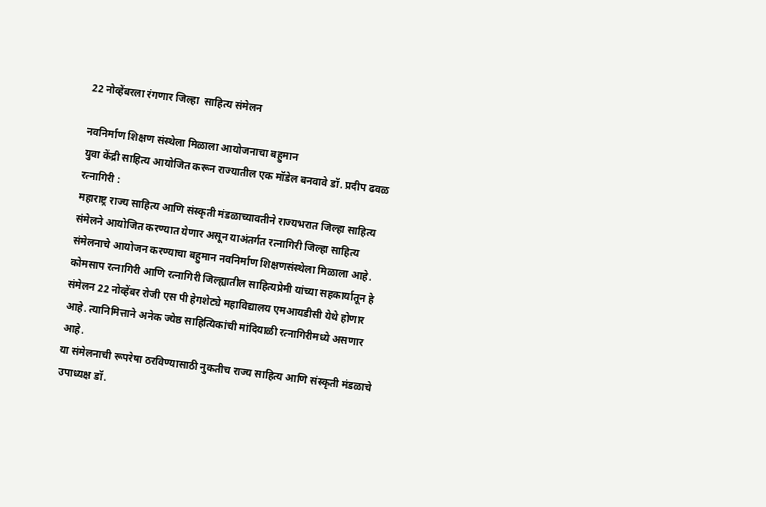22 नोव्हेंबरला रंगणार जिल्हा  साहित्य संमेलन

नवनिर्माण शिक्षण संस्थेला मिळाला आयोजनाचा बहुमान
युवा केंद्री साहित्य आयोजित करून राज्यातील एक मॉडेल बनवावे डॉ. प्रदीप ढवळ
रत्नागिरी :
महाराष्ट्र राज्य साहित्य आणि संस्कृती मंडळाच्यावतीने राज्यभरात जिल्हा साहित्य संमेलने आयोजित करण्यात येणार असून याअंतर्गत रत्नागिरी जिल्हा साहित्य संमेलनाचे आयोजन करण्याचा बहुमान नवनिर्माण शिक्षणसंस्थेला मिळाला आहे. कोमसाप रत्नागिरी आणि रत्नागिरी जिल्ह्यातील साहित्यप्रेमी यांच्या सहकार्यातून हे संमेलन 22 नोव्हेंबर रोजी एस पी हेगशेट्ये महाविद्यालय एमआयडीसी येथे होणार आहे. त्यानिमित्ताने अनेक ज्येष्ठ साहित्यिकांची मांदियाळी रत्नागिरीमध्ये असणार आहे.
या संमेलनाची रूपरेषा ठरविण्यासाठी नुकतीच राज्य साहित्य आणि संस्कृती मंडळाचे उपाध्यक्ष डॉ.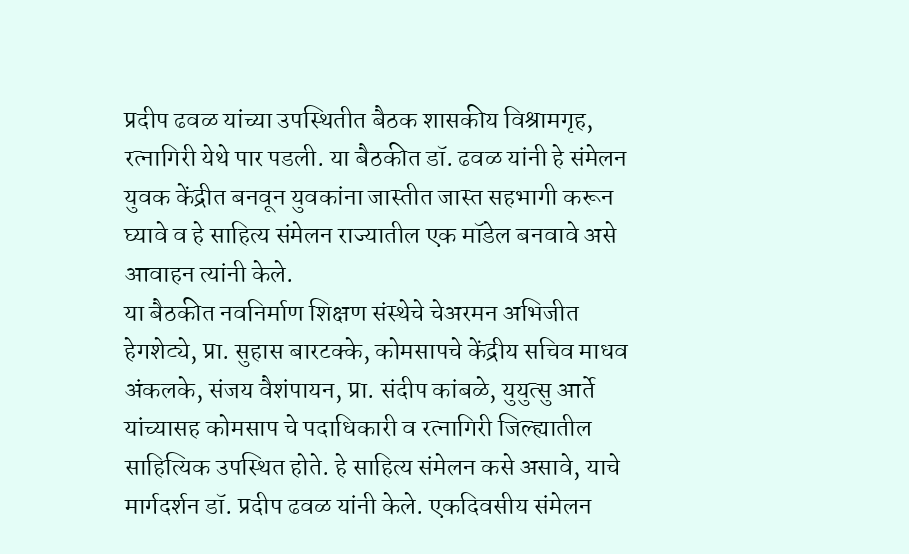प्रदीप ढवळ यांच्या उपस्थितीत बैठक शासकीय विश्रामगृह, रत्नागिरी येथे पार पडली. या बैठकीत डॉ. ढवळ यांनी हे संमेलन युवक केंद्रीत बनवून युवकांना जास्तीत जास्त सहभागी करून घ्यावे व हे साहित्य संमेलन राज्यातील एक मॉडेल बनवावे असे आवाहन त्यांनी केले.
या बैठकीत नवनिर्माण शिक्षण संस्थेचे चेअरमन अभिजीत हेगशेट्ये, प्रा. सुहास बारटक्के, कोमसापचे केंद्रीय सचिव माधव अंकलके, संजय वैशंपायन, प्रा. संदीप कांबळे, युयुत्सु आर्ते यांच्यासह कोमसाप चे पदाधिकारी व रत्नागिरी जिल्ह्यातील साहित्यिक उपस्थित होते. हे साहित्य संमेलन कसे असावे, याचे मार्गदर्शन डॉ. प्रदीप ढवळ यांनी केले. एकदिवसीय संमेलन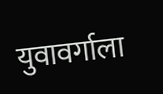युवावर्गाला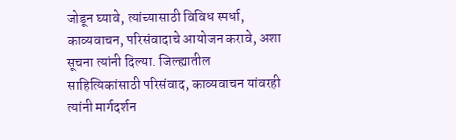जोडून घ्यावे, त्यांच्यासाठी विविध स्पर्धा, काव्यवाचन, परिसंवादाचे आयोजन करावे, अशा सूचना त्यांनी दिल्या. जिल्ह्यातील साहित्यिकांसाठी परिसंवाद, काव्यवाचन यांवरही त्यांनी मार्गदर्शन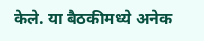केले. या बैठकीमध्ये अनेक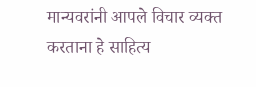मान्यवरांनी आपले विचार व्यक्त करताना हे साहित्य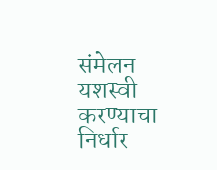संमेलन यशस्वी करण्याचा निर्धार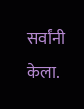सर्वांनी केला.